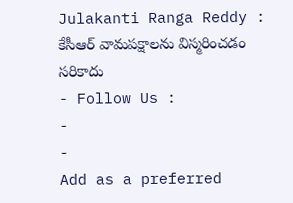Julakanti Ranga Reddy : కేసీఆర్ వామపక్షాలను విస్మరించడం సరికాదు
- Follow Us :
-
-
Add as a preferred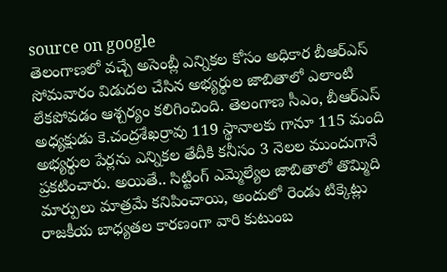source on google
తెలంగాణలో వచ్చే అసెంబ్లీ ఎన్నికల కోసం అధికార బీఆర్ఎస్ సోమవారం విడుదల చేసిన అభ్యర్థుల జాబితాలో ఎలాంటి లేకపోవడం ఆశ్చర్యం కలిగించింది. తెలంగాణ సీఎం, బీఆర్ఎస్ అధ్యక్షుడు కె.చంద్రశేఖర్రావు 119 స్థానాలకు గానూ 115 మంది అభ్యర్థుల పేర్లను ఎన్నికల తేదీకి కనీసం 3 నెలల ముందుగానే ప్రకటించారు. అయితే.. సిట్టింగ్ ఎమ్మెల్యేల జాబితాలో తొమ్మిది మార్పులు మాత్రమే కనిపించాయి, అందులో రెండు టిక్కెట్లు రాజకీయ బాధ్యతల కారణంగా వారి కుటుంబ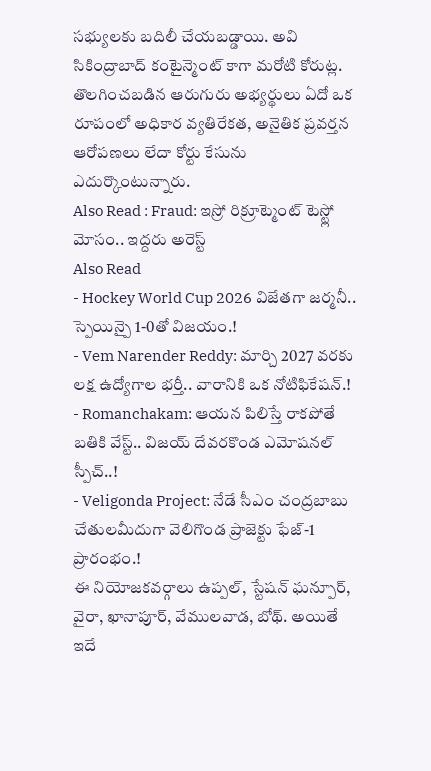సభ్యులకు బదిలీ చేయబడ్డాయి. అవి సికింద్రాబాద్ కంటైన్మెంట్ కాగా మరోటి కోరుట్ల. తొలగించబడిన ఆరుగురు అభ్యర్థులు ఏదో ఒక రూపంలో అధికార వ్యతిరేకత, అనైతిక ప్రవర్తన ఆరోపణలు లేదా కోర్టు కేసును ఎదుర్కొంటున్నారు.
Also Read : Fraud: ఇస్రో రిక్రూట్మెంట్ టెస్ట్లో మోసం.. ఇద్దరు అరెస్ట్
Also Read
- Hockey World Cup 2026 విజేతగా జర్మనీ.. స్పెయిన్పై 1-0తో విజయం.!
- Vem Narender Reddy: మార్చి 2027 వరకు లక్ష ఉద్యోగాల భర్తీ.. వారానికి ఒక నోటిఫికేషన్.!
- Romanchakam: ఆయన పిలిస్తే రాకపోతే బతికి వేస్ట్.. విజయ్ దేవరకొండ ఎమోషనల్ స్పీచ్..!
- Veligonda Project: నేడే సీఎం చంద్రబాబు చేతులమీదుగా వెలిగొండ ప్రాజెక్టు ఫేజ్-1 ప్రారంభం.!
ఈ నియోజకవర్గాలు ఉప్పల్, స్టేషన్ ఘన్పూర్, వైరా, ఖానాపూర్, వేములవాడ, బోథ్. అయితే ఇదే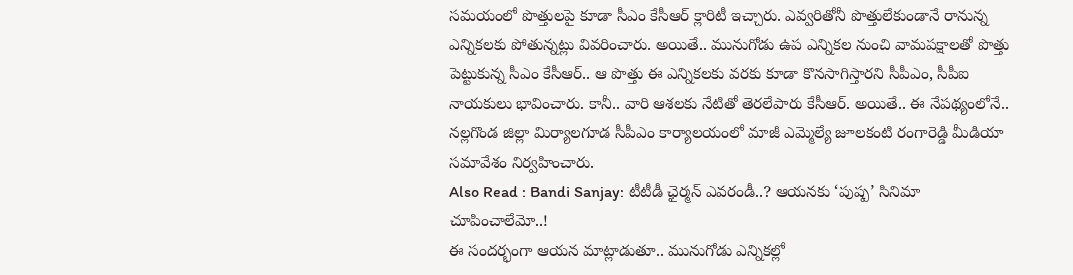సమయంలో పొత్తులపై కూడా సీఎం కేసీఆర్ క్లారిటీ ఇచ్చారు. ఎవ్వరితోనీ పొత్తులేకుండానే రానున్న ఎన్నికలకు పోతున్నట్లు వివరించారు. అయితే.. మునుగోడు ఉప ఎన్నికల నుంచి వామపక్షాలతో పొత్తు పెట్టుకున్న సీఎం కేసీఆర్.. ఆ పొత్తు ఈ ఎన్నికలకు వరకు కూడా కొనసాగిస్తారని సీపీఎం, సీపీఐ నాయకులు భావించారు. కానీ.. వారి ఆశలకు నేటితో తెరలేపారు కేసీఆర్. అయితే.. ఈ నేపథ్యంలోనే.. నల్లగొండ జిల్లా మిర్యాలగూడ సీపీఎం కార్యాలయంలో మాజీ ఎమ్మెల్యే జూలకంటి రంగారెడ్డి మీడియా సమావేశం నిర్వహించారు.
Also Read : Bandi Sanjay: టీటీడీ ఛైర్మన్ ఎవరండీ..? ఆయనకు ‘పుష్ప’ సినిమా చూపించాలేమో..!
ఈ సందర్భంగా ఆయన మాట్లాడుతూ.. మునుగోడు ఎన్నికల్లో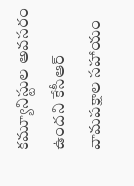కమ్యూనిస్టుల అవసరం ఉందని కేసీఆర్ వామపక్షాల సహాయం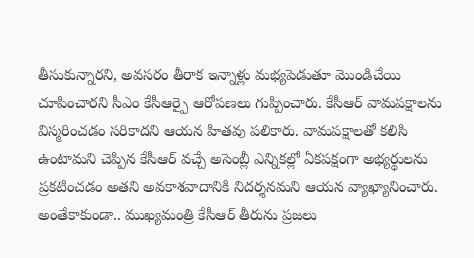తీసుకున్నారని, అవసరం తీరాక ఇన్నాళ్లు మభ్యపెడుతూ మొండిచేయి చూపించారని సీఎం కేసీఆర్పై ఆరోపణలు గుప్పించారు. కేసీఆర్ వామపక్షాలను విస్మరించడం సరికాదని ఆయన హితవు పలికారు. వామపక్షాలతో కలిసి ఉంటామని చెప్పిన కేసీఆర్ వచ్చే అసెంబ్లీ ఎన్నికల్లో ఏకపక్షంగా అభ్యర్థులను ప్రకటించడం అతని అవకాశవాదానికి నిదర్శనమని ఆయన వ్యాఖ్యానించారు. అంతేకాకుండా.. ముఖ్యమంత్రి కేసీఆర్ తీరును ప్రజలు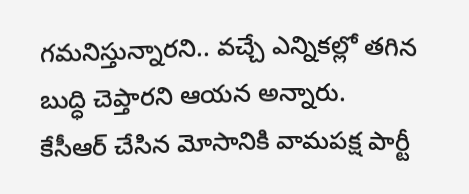గమనిస్తున్నారని.. వచ్చే ఎన్నికల్లో తగిన బుద్ధి చెప్తారని ఆయన అన్నారు.
కేసీఆర్ చేసిన మోసానికి వామపక్ష పార్టీ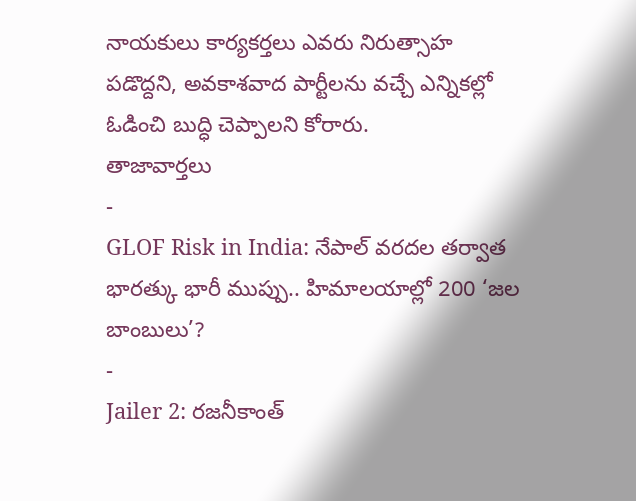నాయకులు కార్యకర్తలు ఎవరు నిరుత్సాహ పడొద్దని, అవకాశవాద పార్టీలను వచ్చే ఎన్నికల్లో ఓడించి బుద్ధి చెప్పాలని కోరారు.
తాజావార్తలు
-
GLOF Risk in India: నేపాల్ వరదల తర్వాత భారత్కు భారీ ముప్పు.. హిమాలయాల్లో 200 ‘జల బాంబులు’?
-
Jailer 2: రజనీకాంత్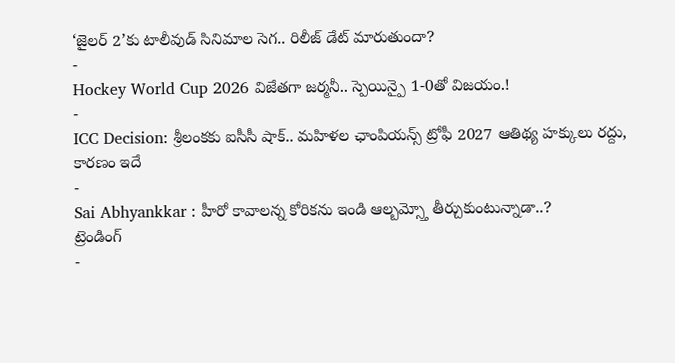‘జైలర్ 2’కు టాలీవుడ్ సినిమాల సెగ.. రిలీజ్ డేట్ మారుతుందా?
-
Hockey World Cup 2026 విజేతగా జర్మనీ.. స్పెయిన్పై 1-0తో విజయం.!
-
ICC Decision: శ్రీలంకకు ఐసీసీ షాక్.. మహిళల ఛాంపియన్స్ ట్రోఫీ 2027 ఆతిథ్య హక్కులు రద్దు, కారణం ఇదే
-
Sai Abhyankkar : హీరో కావాలన్న కోరికను ఇండి ఆల్బమ్స్తో తీర్చుకుంటున్నాడా..?
ట్రెండింగ్
-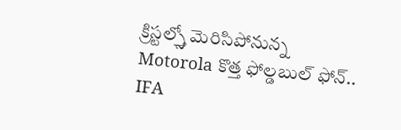క్రిస్టల్స్తో మెరిసిపోనున్న Motorola కొత్త ఫోల్డబుల్ ఫోన్.. IFA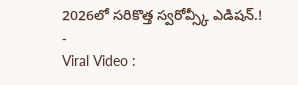2026లో సరికొత్త స్వరోవ్స్కీ ఎడిషన్.!
-
Viral Video :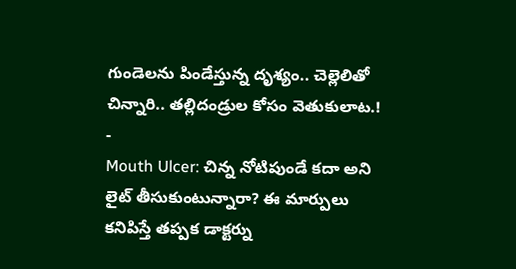గుండెలను పిండేస్తున్న దృశ్యం.. చెల్లెలితో చిన్నారి.. తల్లిదండ్రుల కోసం వెతుకులాట.!
-
Mouth Ulcer: చిన్న నోటిపుండే కదా అని లైట్ తీసుకుంటున్నారా? ఈ మార్పులు కనిపిస్తే తప్పక డాక్టర్ను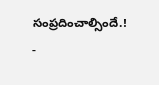సంప్రదించాల్సిందే.!
-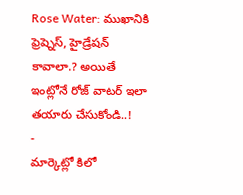Rose Water: ముఖానికి ఫ్రెష్నెస్, హైడ్రేషన్ కావాలా.? అయితే ఇంట్లోనే రోజ్ వాటర్ ఇలా తయారు చేసుకోండి..!
-
మార్కెట్లో కిలో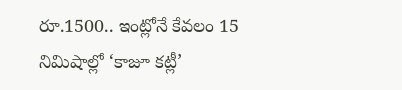రూ.1500.. ఇంట్లోనే కేవలం 15 నిమిషాల్లో ‘కాజూ కట్లీ’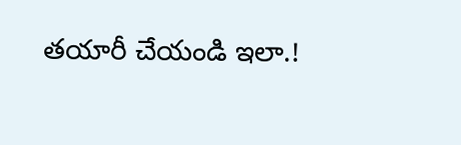తయారీ చేయండి ఇలా.!